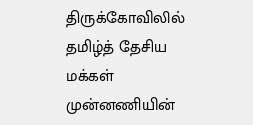திருக்கோவிலில் தமிழ்த் தேசிய மக்கள் முன்னணியின்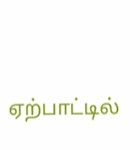ஏற்பாட்டில்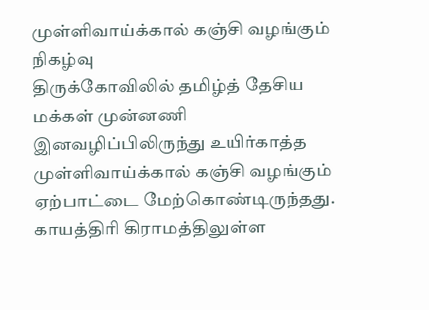முள்ளிவாய்க்கால் கஞ்சி வழங்கும் நிகழ்வு
திருக்கோவிலில் தமிழ்த் தேசிய மக்கள் முன்னணி இனவழிப்பிலிருந்து உயிர்காத்த முள்ளிவாய்க்கால் கஞ்சி வழங்கும் ஏற்பாட்டை மேற்கொண்டிருந்தது. காயத்திரி கிராமத்திலுள்ள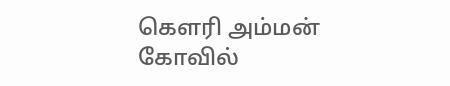கௌரி அம்மன் கோவில்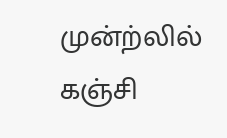முன்ற்லில் கஞ்சி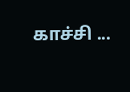காச்சி ...